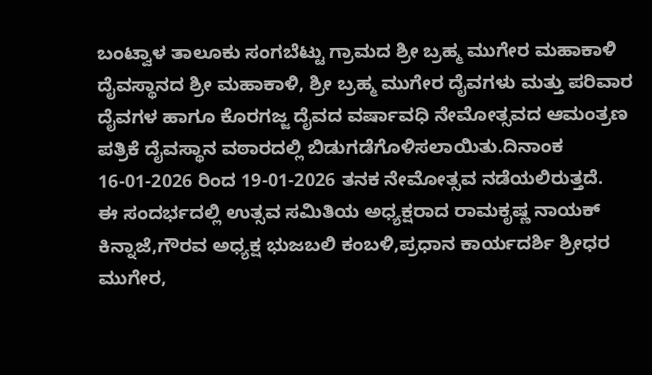ಬಂಟ್ವಾಳ ತಾಲೂಕು ಸಂಗಬೆಟ್ಟು ಗ್ರಾಮದ ಶ್ರೀ ಬ್ರಹ್ಮ ಮುಗೇರ ಮಹಾಕಾಳಿ ದೈವಸ್ಥಾನದ ಶ್ರೀ ಮಹಾಕಾಳಿ, ಶ್ರೀ ಬ್ರಹ್ಮ ಮುಗೇರ ದೈವಗಳು ಮತ್ತು ಪರಿವಾರ ದೈವಗಳ ಹಾಗೂ ಕೊರಗಜ್ಜ ದೈವದ ವರ್ಷಾವಧಿ ನೇಮೋತ್ಸವದ ಆಮಂತ್ರಣ ಪತ್ರಿಕೆ ದೈವಸ್ಥಾನ ವಠಾರದಲ್ಲಿ ಬಿಡುಗಡೆಗೊಳಿಸಲಾಯಿತು.ದಿನಾಂಕ 16-01-2026 ರಿಂದ 19-01-2026 ತನಕ ನೇಮೋತ್ಸವ ನಡೆಯಲಿರುತ್ತದೆ.
ಈ ಸಂದರ್ಭದಲ್ಲಿ ಉತ್ಸವ ಸಮಿತಿಯ ಅಧ್ಯಕ್ಷರಾದ ರಾಮಕೃಷ್ಣ ನಾಯಕ್ ಕಿನ್ನಾಜೆ,ಗೌರವ ಅಧ್ಯಕ್ಷ ಭುಜಬಲಿ ಕಂಬಳಿ,ಪ್ರಧಾನ ಕಾರ್ಯದರ್ಶಿ ಶ್ರೀಧರ ಮುಗೇರ,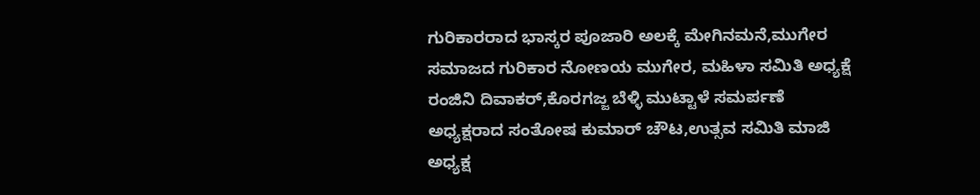ಗುರಿಕಾರರಾದ ಭಾಸ್ಕರ ಪೂಜಾರಿ ಅಲಕ್ಕೆ ಮೇಗಿನಮನೆ,ಮುಗೇರ ಸಮಾಜದ ಗುರಿಕಾರ ನೋಣಯ ಮುಗೇರ, ಮಹಿಳಾ ಸಮಿತಿ ಅಧ್ಯಕ್ಷೆ ರಂಜಿನಿ ದಿವಾಕರ್,ಕೊರಗಜ್ಜ ಬೆಳ್ಳಿ ಮುಟ್ಟಾಳೆ ಸಮರ್ಪಣೆ ಅಧ್ಯಕ್ಷರಾದ ಸಂತೋಷ ಕುಮಾರ್ ಚೌಟ,ಉತ್ಸವ ಸಮಿತಿ ಮಾಜಿ ಅಧ್ಯಕ್ಷ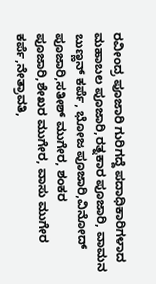ರವೀಂದ್ರ ಪೂಜಾರಿ ಗುರಿಗದ್ದೆ ಪದಾಧಿಕಾರಿಗಳಾದ ಮಹಾಬಲ ಪೂಜಾರಿ,ರತ್ನಕಾರ ಪೂಜಾರಿ, ವಾಮನ ಬುಣ್ಣನ್ ಕರ್ಪೆ, ಭೋಜ ಪೂಜಾರಿ,ವಿನೋದ್ ಪೂಜಾರಿ,ಸತೀಶ್ ಮುಗೇರ, ಶಂಕರ ಪೂಜಾರಿ,ಶೇಖರ ಮುಗೇರ, ವಾಸು ಮುಗೇರ ಕರ್ಪೆ,ನೇತ್ರಾವತಿ,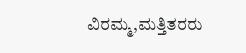ವಿರಮ್ಮ,ಮತ್ತಿತರರು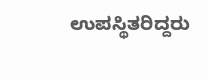ಉಪಸ್ಥಿತರಿದ್ದರು